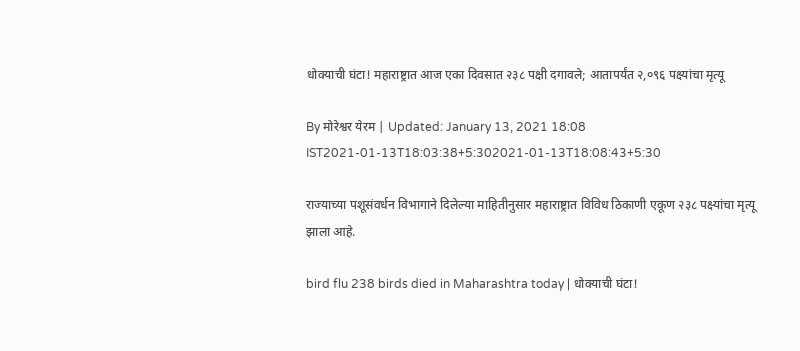धोक्याची घंटा! महाराष्ट्रात आज एका दिवसात २३८ पक्षी दगावले; आतापर्यंत २,०९६ पक्ष्यांचा मृत्यू

By मोरेश्वर येरम | Updated: January 13, 2021 18:08 IST2021-01-13T18:03:38+5:302021-01-13T18:08:43+5:30

राज्याच्या पशूसंवर्धन विभागाने दिलेल्या माहितीनुसार महाराष्ट्रात विविध ठिकाणी एकूण २३८ पक्ष्यांचा मृत्यू झाला आहे.

bird flu 238 birds died in Maharashtra today | धोक्याची घंटा!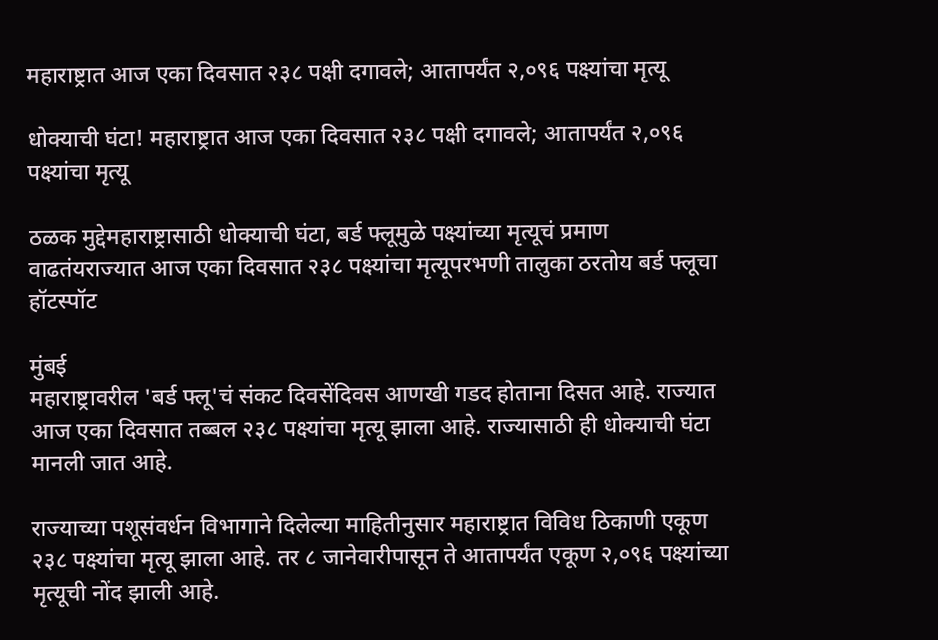महाराष्ट्रात आज एका दिवसात २३८ पक्षी दगावले; आतापर्यंत २,०९६ पक्ष्यांचा मृत्यू

धोक्याची घंटा! महाराष्ट्रात आज एका दिवसात २३८ पक्षी दगावले; आतापर्यंत २,०९६ पक्ष्यांचा मृत्यू

ठळक मुद्देमहाराष्ट्रासाठी धोक्याची घंटा, बर्ड फ्लूमुळे पक्ष्यांच्या मृत्यूचं प्रमाण वाढतंयराज्यात आज एका दिवसात २३८ पक्ष्यांचा मृत्यूपरभणी तालुका ठरतोय बर्ड फ्लूचा हॉटस्पॉट

मुंबई
महाराष्ट्रावरील 'बर्ड फ्लू'चं संकट दिवसेंदिवस आणखी गडद होताना दिसत आहे. राज्यात आज एका दिवसात तब्बल २३८ पक्ष्यांचा मृत्यू झाला आहे. राज्यासाठी ही धोक्याची घंटा मानली जात आहे.

राज्याच्या पशूसंवर्धन विभागाने दिलेल्या माहितीनुसार महाराष्ट्रात विविध ठिकाणी एकूण २३८ पक्ष्यांचा मृत्यू झाला आहे. तर ८ जानेवारीपासून ते आतापर्यंत एकूण २,०९६ पक्ष्यांच्या मृत्यूची नोंद झाली आहे.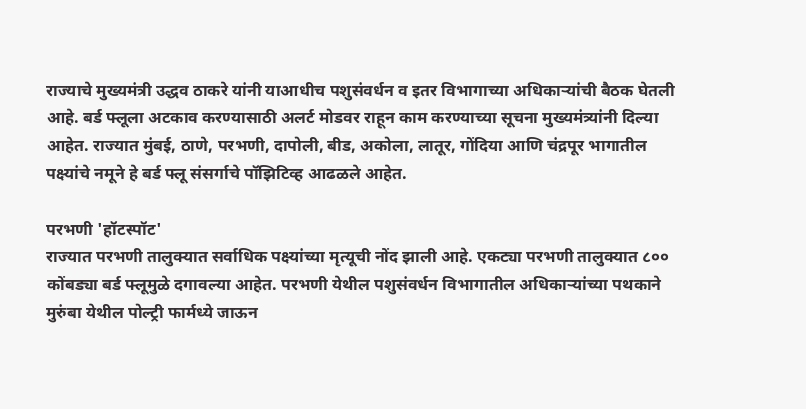राज्याचे मुख्यमंत्री उद्धव ठाकरे यांनी याआधीच पशुसंवर्धन व इतर विभागाच्या अधिकाऱ्यांची बैठक घेतली आहे. बर्ड फ्लूला अटकाव करण्यासाठी अलर्ट मोडवर राहून काम करण्याच्या सूचना मुख्यमंत्र्यांनी दिल्या आहेत. राज्यात मुंबई, ठाणे, परभणी, दापोली, बीड, अकोला, लातूर, गोंदिया आणि चंद्रपूर भागातील पक्ष्यांचे नमूने हे बर्ड फ्लू संसर्गाचे पॉझिटिव्ह आढळले आहेत.

परभणी 'हॉटस्पॉट'
राज्यात परभणी तालुक्यात सर्वाधिक पक्ष्यांच्या मृत्यूची नोंद झाली आहे. एकट्या परभणी तालुक्यात ८०० कोंबड्या बर्ड फ्लूमुळे दगावल्या आहेत. परभणी येथील पशुसंवर्धन विभागातील अधिकाऱ्यांच्या पथकाने मुरुंबा येथील पोल्ट्री फार्मध्ये जाऊन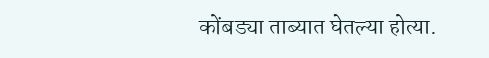कोंबड्या ताब्यात घेतल्या होत्या.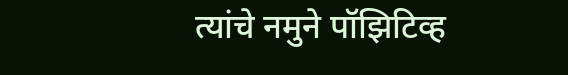त्यांचे नमुने पॉझिटिव्ह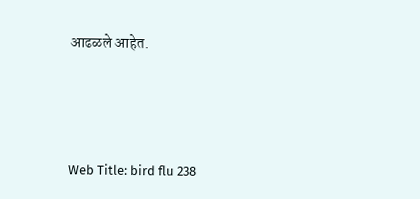आढळले आहेत.




Web Title: bird flu 238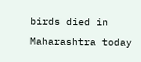birds died in Maharashtra today